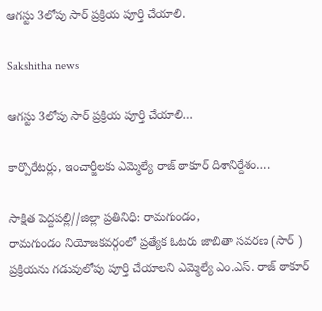ఆగస్టు 3లోపు సార్ ప్రక్రియ పూర్తి చేయాలి.

Sakshitha news

ఆగస్టు 3లోపు సార్ ప్రక్రియ పూర్తి చేయాలి…

కార్పొరేటర్లు, ఇంచార్జీలకు ఎమ్మెల్యే రాజ్ ఠాకూర్ దిశానిర్దేశం….

సాక్షిత పెద్దపల్లి//జిల్లా ప్రతినిధి: రామగుండం,
రామగుండం నియోజకవర్గంలో ప్రత్యేక ఓటరు జాబితా సవరణ (సార్ ) ప్రక్రియను గడువులోపు పూర్తి చేయాలని ఎమ్మెల్యే ఎం.ఎస్. రాజ్ ఠాకూర్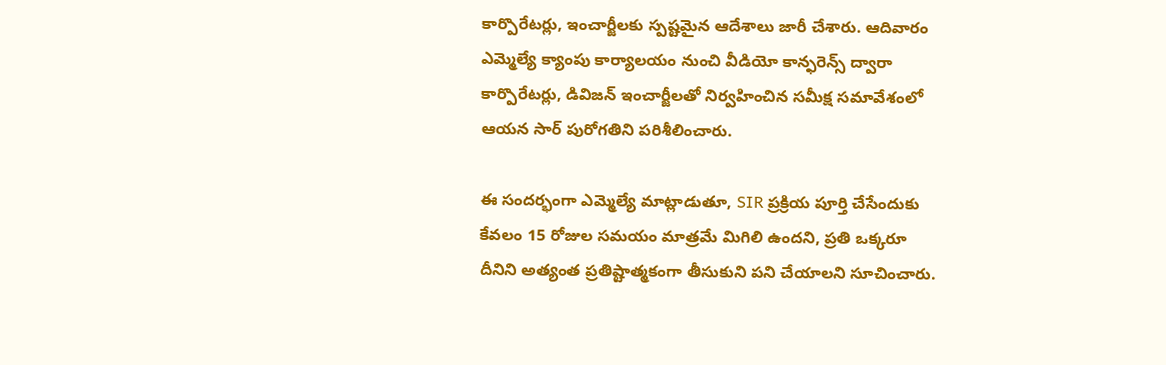కార్పొరేటర్లు, ఇంచార్జీలకు స్పష్టమైన ఆదేశాలు జారీ చేశారు. ఆదివారం ఎమ్మెల్యే క్యాంపు కార్యాలయం నుంచి వీడియో కాన్ఫరెన్స్ ద్వారా కార్పొరేటర్లు, డివిజన్ ఇంచార్జీలతో నిర్వహించిన సమీక్ష సమావేశంలో ఆయన సార్ పురోగతిని పరిశీలించారు.

ఈ సందర్భంగా ఎమ్మెల్యే మాట్లాడుతూ, SIR ప్రక్రియ పూర్తి చేసేందుకు కేవలం 15 రోజుల సమయం మాత్రమే మిగిలి ఉందని, ప్రతి ఒక్కరూ దీనిని అత్యంత ప్రతిష్టాత్మకంగా తీసుకుని పని చేయాలని సూచించారు.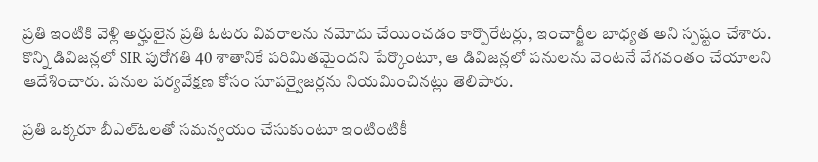ప్రతి ఇంటికి వెళ్లి అర్హులైన ప్రతి ఓటరు వివరాలను నమోదు చేయించడం కార్పొరేటర్లు, ఇంచార్జీల బాధ్యత అని స్పష్టం చేశారు.
కొన్ని డివిజన్లలో SIR పురోగతి 40 శాతానికే పరిమితమైందని పేర్కొంటూ, ఆ డివిజన్లలో పనులను వెంటనే వేగవంతం చేయాలని ఆదేశించారు. పనుల పర్యవేక్షణ కోసం సూపర్వైజర్లను నియమించినట్లు తెలిపారు.

ప్రతి ఒక్కరూ బీఎల్ఓలతో సమన్వయం చేసుకుంటూ ఇంటింటికీ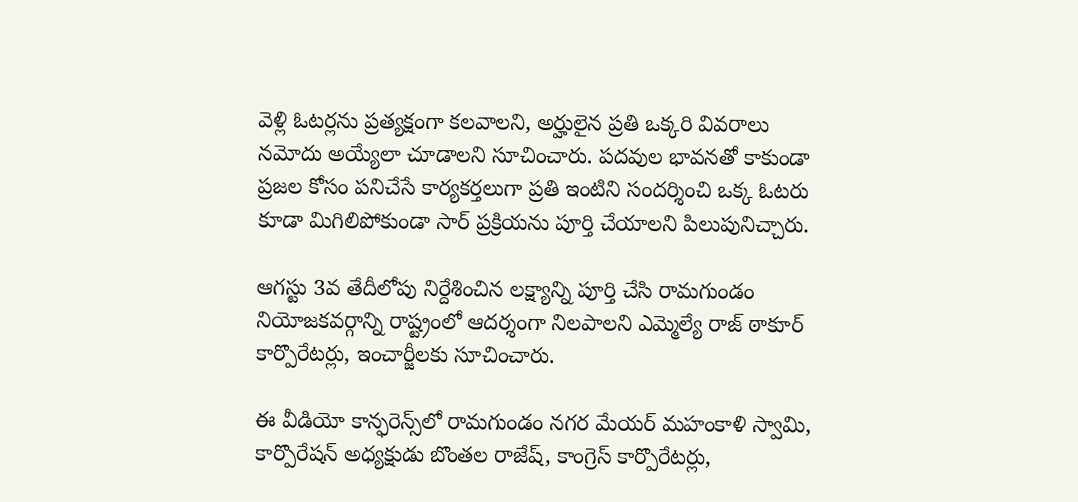వెళ్లి ఓటర్లను ప్రత్యక్షంగా కలవాలని, అర్హులైన ప్రతి ఒక్కరి వివరాలు నమోదు అయ్యేలా చూడాలని సూచించారు. పదవుల భావనతో కాకుండా ప్రజల కోసం పనిచేసే కార్యకర్తలుగా ప్రతి ఇంటిని సందర్శించి ఒక్క ఓటరు కూడా మిగిలిపోకుండా సార్ ప్రక్రియను పూర్తి చేయాలని పిలుపునిచ్చారు.

ఆగస్టు 3వ తేదీలోపు నిర్దేశించిన లక్ష్యాన్ని పూర్తి చేసి రామగుండం నియోజకవర్గాన్ని రాష్ట్రంలో ఆదర్శంగా నిలపాలని ఎమ్మెల్యే రాజ్ ఠాకూర్ కార్పొరేటర్లు, ఇంచార్జీలకు సూచించారు.

ఈ వీడియో కాన్ఫరెన్స్‌లో రామగుండం నగర మేయర్ మహంకాళి స్వామి, కార్పొరేషన్ అధ్యక్షుడు బొంతల రాజేష్, కాంగ్రెస్ కార్పొరేటర్లు,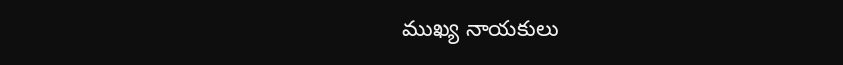ముఖ్య నాయకులు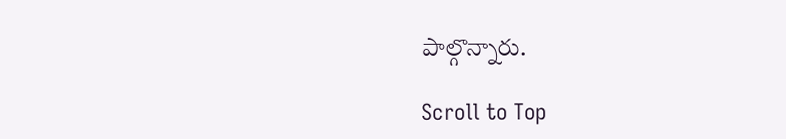పాల్గొన్నారు.

Scroll to Top